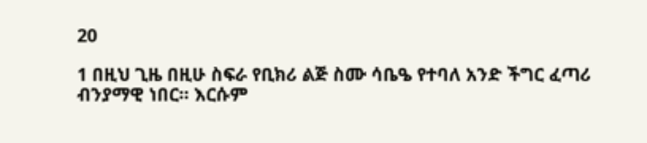20

1 በዚህ ጊዜ በዚሁ ስፍራ የቢክሪ ልጅ ስሙ ሳቤዔ የተባለ አንድ ችግር ፈጣሪ ብንያማዊ ነበር፡፡ እርሱም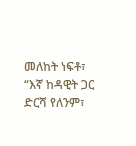መለከት ነፍቶ፣ “እኛ ከዳዊት ጋር ድርሻ የለንም፣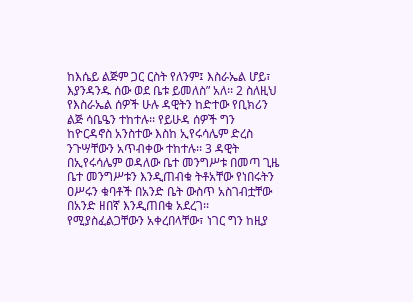ከእሴይ ልጅም ጋር ርስት የለንም፤ እስራኤል ሆይ፣ እያንዳንዱ ሰው ወደ ቤቱ ይመለስ” አለ፡፡ 2 ስለዚህ የእስራኤል ሰዎች ሁሉ ዳዊትን ከድተው የቢክሪን ልጅ ሳቤዔን ተከተሉ፡፡ የይሁዳ ሰዎች ግን ከዮርዳኖስ አንስተው እስከ ኢየሩሳሌም ድረስ ንጉሣቸውን አጥብቀው ተከተሉ፡፡ 3 ዳዊት በኢየሩሳሌም ወዳለው ቤተ መንግሥቱ በመጣ ጊዜ ቤተ መንግሥቱን እንዲጠብቁ ትቶአቸው የነበሩትን ዐሥሩን ቁባቶች በአንድ ቤት ውስጥ አስገብቷቸው በአንድ ዘበኛ እንዲጠበቁ አደረገ፡፡ የሚያስፈልጋቸውን አቀረበላቸው፣ ነገር ግን ከዚያ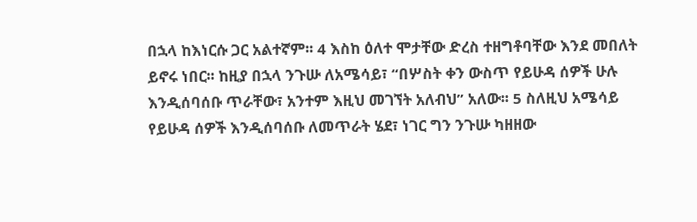በኋላ ከእነርሱ ጋር አልተኛም፡፡ 4 እስከ ዕለተ ሞታቸው ድረስ ተዘግቶባቸው እንደ መበለት ይኖሩ ነበር፡፡ ከዚያ በኋላ ንጉሡ ለአሜሳይ፣ “በሦስት ቀን ውስጥ የይሁዳ ሰዎች ሁሉ እንዲሰባሰቡ ጥራቸው፣ አንተም እዚህ መገኘት አለብህ” አለው፡፡ 5 ስለዚህ አሜሳይ የይሁዳ ሰዎች እንዲሰባሰቡ ለመጥራት ሄደ፣ ነገር ግን ንጉሡ ካዘዘው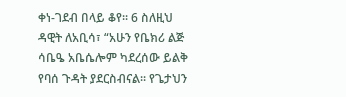ቀነ-ገደብ በላይ ቆየ፡፡ 6 ስለዚህ ዳዊት ለአቢሳ፣ “አሁን የቤክሪ ልጅ ሳቤዔ አቤሴሎም ካደረሰው ይልቅ የባሰ ጉዳት ያደርስብናል፡፡ የጌታህን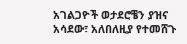አገልጋዮች ወታደሮቼን ያዝና አሳደው፣ አለበለዚያ የተመሸጉ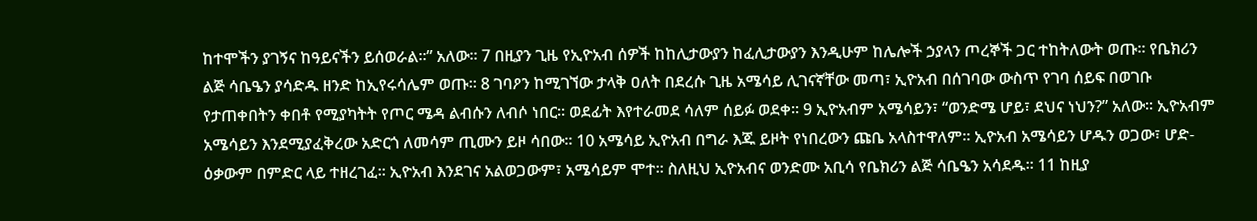ከተሞችን ያገኝና ከዓይናችን ይሰወራል፡፡” አለው፡፡ 7 በዚያን ጊዜ የኢዮአብ ሰዎች ከከሊታውያን ከፈሊታውያን እንዲሁም ከሌሎች ኃያላን ጦረኞች ጋር ተከትለውት ወጡ፡፡ የቤክሪን ልጅ ሳቤዔን ያሳድዱ ዘንድ ከኢየሩሳሌም ወጡ፡፡ 8 ገባዖን ከሚገኘው ታላቅ ዐለት በደረሱ ጊዜ አሜሳይ ሊገናኛቸው መጣ፣ ኢዮአብ በሰገባው ውስጥ የገባ ሰይፍ በወገቡ የታጠቀበትን ቀበቶ የሚያካትት የጦር ሜዳ ልብሱን ለብሶ ነበር፡፡ ወደፊት እየተራመደ ሳለም ሰይፉ ወደቀ፡፡ 9 ኢዮአብም አሜሳይን፣ “ወንድሜ ሆይ፣ ደህና ነህን?” አለው፡፡ ኢዮአብም አሜሳይን እንደሚያፈቅረው አድርጎ ለመሳም ጢሙን ይዞ ሳበው፡፡ 10 አሜሳይ ኢዮአብ በግራ እጁ ይዞት የነበረውን ጩቤ አላስተዋለም፡፡ ኢዮአብ አሜሳይን ሆዱን ወጋው፣ ሆድ-ዕቃውም በምድር ላይ ተዘረገፈ፡፡ ኢዮአብ እንደገና አልወጋውም፣ አሜሳይም ሞተ፡፡ ስለዚህ ኢዮአብና ወንድሙ አቢሳ የቤክሪን ልጅ ሳቤዔን አሳደዱ፡፡ 11 ከዚያ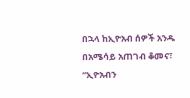በኋላ ከኢዮአብ ሰዎች አንዱ በአሜሳይ አጠገብ ቆመና፣ “ኢዮአብን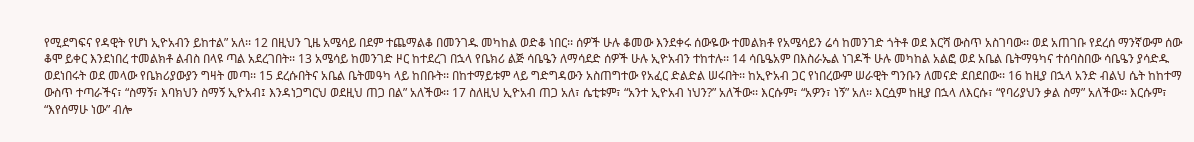የሚደግፍና የዳዊት የሆነ ኢዮአብን ይከተል” አለ፡፡ 12 በዚህን ጊዜ አሜሳይ በደም ተጨማልቆ በመንገዱ መካከል ወድቆ ነበር፡፡ ሰዎች ሁሉ ቆመው እንደቀሩ ሰውዬው ተመልክቶ የአሜሳይን ሬሳ ከመንገድ ጎትቶ ወደ እርሻ ውስጥ አስገባው፡፡ ወደ አጠገቡ የደረሰ ማንኛውም ሰው ቆሞ ይቀር እንደነበረ ተመልክቶ ልብስ በላዩ ጣል አደረገበት፡፡ 13 አሜሳይ ከመንገድ ዞር ከተደረገ በኋላ የቤክሪ ልጅ ሳቤዔን ለማሳደድ ሰዎች ሁሉ ኢዮአብን ተከተሉ፡፡ 14 ሳቤዔአም በእስራኤል ነገዶች ሁሉ መካከል አልፎ ወደ አቤል ቤትማዓካና ተሰባስበው ሳቤዔን ያሳድዱ ወደነበሩት ወደ መላው የቤክሪያውያን ግዛት መጣ፡፡ 15 ደረሱበትና አቤል ቤትመዓካ ላይ ከበቡት፡፡ በከተማይቱም ላይ ግድግዳውን አስጠግተው የአፈር ድልድል ሠሩበት፡፡ ከኢዮአብ ጋር የነበረውም ሠራዊት ግንቡን ለመናድ ደበደበው፡፡ 16 ከዚያ በኋላ አንድ ብልህ ሴት ከከተማ ውስጥ ተጣራችና፣ “ስማኝ፣ እባክህን ስማኝ ኢዮአብ፤ እንዳነጋግርህ ወደዚህ ጠጋ በል” አለችው፡፡ 17 ስለዚህ ኢዮአብ ጠጋ አለ፣ ሴቲቱም፣ “አንተ ኢዮአብ ነህን?” አለችው፡፡ እርሱም፣ “አዎን፣ ነኝ” አለ፡፡ እርሷም ከዚያ በኋላ ለእርሱ፣ “የባሪያህን ቃል ስማ” አለችው፡፡ እርሱም፣ “እየሰማሁ ነው” ብሎ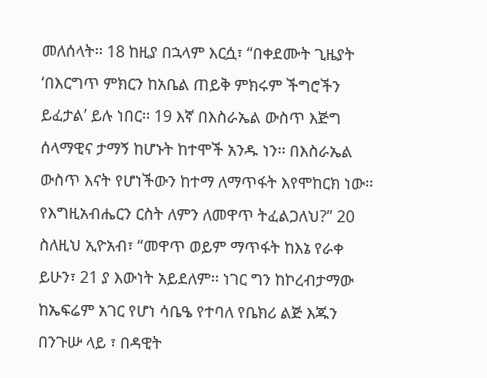መለሰላት፡፡ 18 ከዚያ በኋላም እርሷ፣ “በቀደሙት ጊዜያት ‘በእርግጥ ምክርን ከአቤል ጠይቅ ምክሩም ችግሮችን ይፈታል’ ይሉ ነበር፡፡ 19 እኛ በእስራኤል ውስጥ እጅግ ሰላማዊና ታማኝ ከሆኑት ከተሞች አንዱ ነን፡፡ በእስራኤል ውስጥ እናት የሆነችውን ከተማ ለማጥፋት እየሞከርክ ነው፡፡ የእግዚአብሔርን ርስት ለምን ለመዋጥ ትፈልጋለህ?” 20 ስለዚህ ኢዮአብ፣ “መዋጥ ወይም ማጥፋት ከእኔ የራቀ ይሁን፣ 21 ያ እውነት አይደለም፡፡ ነገር ግን ከኮረብታማው ከኤፍሬም አገር የሆነ ሳቤዔ የተባለ የቤክሪ ልጅ እጁን በንጉሡ ላይ ፣ በዳዊት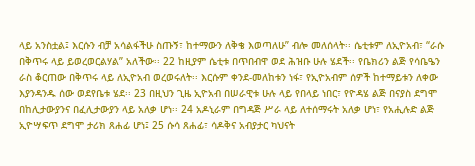ላይ አንስቷል፤ እርሱን ብቻ አሳልፋችሁ ስጡኝ፣ ከተማውን ለቅቄ እወጣለሁ” ብሎ መለሰላት፡፡ ሴቲቱም ለኢዮአብ፣ “ራሱ በቅጥሩ ላይ ይወረወርልሃል” አለችው፡፡ 22 ከዚያም ሴቲቱ በጥበብዋ ወደ ሕዝቡ ሁሉ ሄደች፡፡ የቤክሪን ልጅ የሳቤዔን ራስ ቆርጠው በቅጥሩ ላይ ለኢዮአብ ወረወሩለት፡፡ እርሱም ቀንደ-መለከቱን ነፋ፣ የኢዮአብም ሰዎች ከተማይቱን ለቀው እያንዳንዱ ሰው ወደየቤቱ ሄደ፡፡ 23 በዚህን ጊዜ ኢዮአብ በሠራዊቱ ሁሉ ላይ የበላይ ነበር፣ የዮዳሄ ልጅ በናያስ ደግሞ በከሊታውያንና በፈሊታውያን ላይ አለቃ ሆነ፡፡ 24 አዶኒራም በግዳጅ ሥራ ላይ ለተሰማሩት አለቃ ሆነ፣ የአሒሉድ ልጅ ኢዮሣፍጥ ደግሞ ታሪክ ጸሐፊ ሆነ፤ 25 ሱሳ ጸሐፊ፣ ሳዶቅና አብያታር ካህናት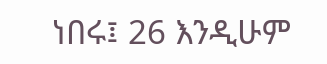ነበሩ፤ 26 እንዲሁም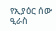የኢያዕር ሰው ዒራስ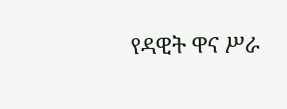የዳዊት ዋና ሥራ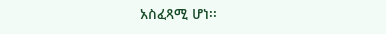አስፈጻሚ ሆነ፡፡